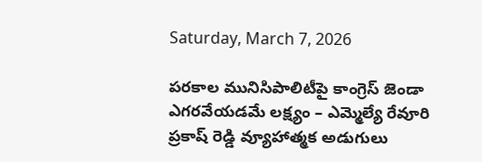Saturday, March 7, 2026

పరకాల మునిసిపాలిటీపై కాంగ్రెస్ జెండా ఎగరవేయడమే లక్ష్యం – ఎమ్మెల్యే రేవూరి ప్రకాష్ రెడ్డి వ్యూహాత్మక అడుగులు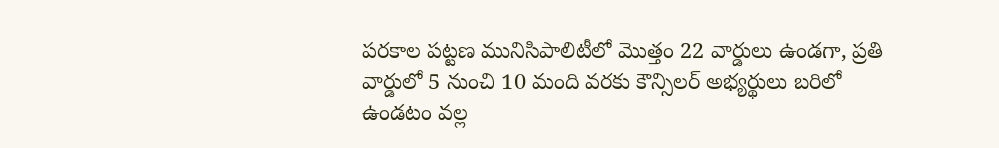పరకాల పట్టణ మునిసిపాలిటీలో మొత్తం 22 వార్డులు ఉండగా, ప్రతి వార్డులో 5 నుంచి 10 మంది వరకు కౌన్సిలర్ అభ్యర్థులు బరిలో ఉండటం వల్ల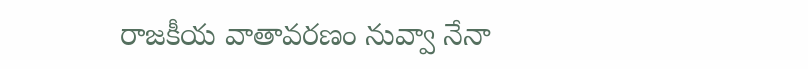రాజకీయ వాతావరణం నువ్వా నేనా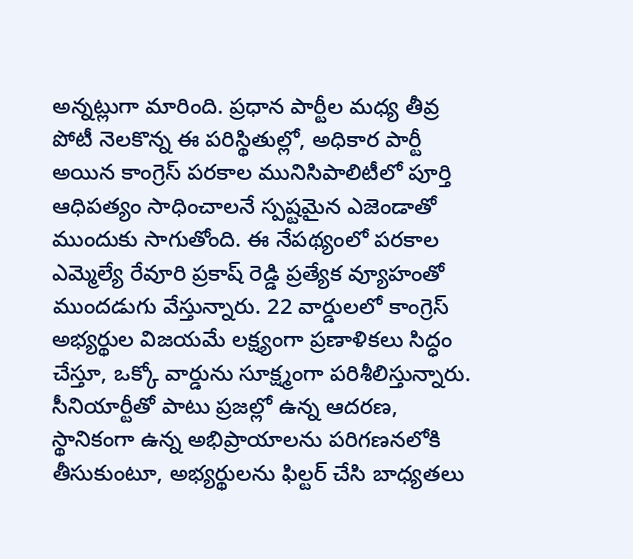అన్నట్లుగా మారింది. ప్రధాన పార్టీల మధ్య తీవ్ర పోటీ నెలకొన్న ఈ పరిస్థితుల్లో, అధికార పార్టీ అయిన కాంగ్రెస్ పరకాల మునిసిపాలిటీలో పూర్తి ఆధిపత్యం సాధించాలనే స్పష్టమైన ఎజెండాతో ముందుకు సాగుతోంది. ఈ నేపథ్యంలో పరకాల ఎమ్మెల్యే రేవూరి ప్రకాష్ రెడ్డి ప్రత్యేక వ్యూహంతో ముందడుగు వేస్తున్నారు. 22 వార్డులలో కాంగ్రెస్ అభ్యర్థుల విజయమే లక్ష్యంగా ప్రణాళికలు సిద్ధం చేస్తూ, ఒక్కో వార్డును సూక్ష్మంగా పరిశీలిస్తున్నారు. సీనియార్టీతో పాటు ప్రజల్లో ఉన్న ఆదరణ, స్థానికంగా ఉన్న అభిప్రాయాలను పరిగణనలోకి తీసుకుంటూ, అభ్యర్థులను ఫిల్టర్ చేసి బాధ్యతలు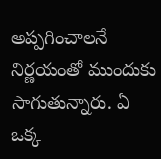అప్పగించాలనే నిర్ణయంతో ముందుకు సాగుతున్నారు. ఏ ఒక్క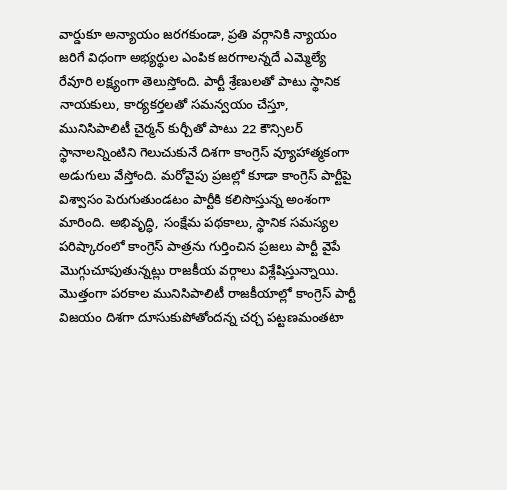వార్డుకూ అన్యాయం జరగకుండా, ప్రతి వర్గానికి న్యాయం జరిగే విధంగా అభ్యర్థుల ఎంపిక జరగాలన్నదే ఎమ్మెల్యే రేవూరి లక్ష్యంగా తెలుస్తోంది. పార్టీ శ్రేణులతో పాటు స్థానిక నాయకులు, కార్యకర్తలతో సమన్వయం చేస్తూ, మునిసిపాలిటీ చైర్మన్ కుర్చీతో పాటు 22 కౌన్సిలర్ స్థానాలన్నింటిని గెలుచుకునే దిశగా కాంగ్రెస్ వ్యూహాత్మకంగా అడుగులు వేస్తోంది. మరోవైపు ప్రజల్లో కూడా కాంగ్రెస్ పార్టీపై విశ్వాసం పెరుగుతుండటం పార్టీకి కలిసొస్తున్న అంశంగా మారింది. అభివృద్ధి, సంక్షేమ పథకాలు, స్థానిక సమస్యల పరిష్కారంలో కాంగ్రెస్ పాత్రను గుర్తించిన ప్రజలు పార్టీ వైపే మొగ్గుచూపుతున్నట్లు రాజకీయ వర్గాలు విశ్లేషిస్తున్నాయి. మొత్తంగా పరకాల మునిసిపాలిటీ రాజకీయాల్లో కాంగ్రెస్ పార్టీ విజయం దిశగా దూసుకుపోతోందన్న చర్చ పట్టణమంతటా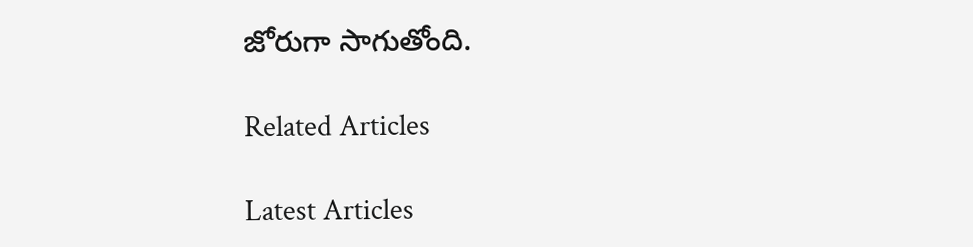జోరుగా సాగుతోంది.

Related Articles

Latest Articles